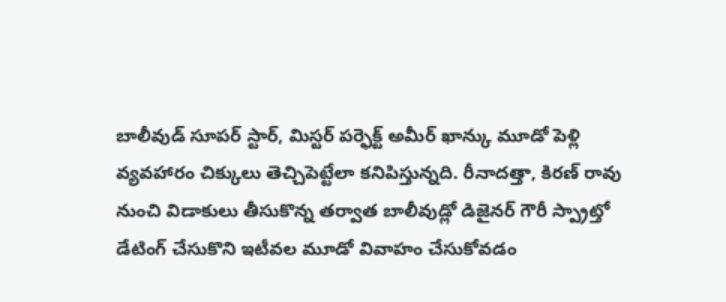బాలీవుడ్ సూపర్ స్టార్, మిస్టర్ పర్ఫెక్ట్ అమీర్ ఖాన్కు మూడో పెళ్లి వ్యవహారం చిక్కులు తెచ్చిపెట్టేలా కనిపిస్తున్నది. రీనాదత్తా, కిరణ్ రావు నుంచి విడాకులు తీసుకొన్న తర్వాత బాలీవుడ్లో డిజైనర్ గౌరీ స్ప్రాట్తో డేటింగ్ చేసుకొని ఇటీవల మూడో వివాహం చేసుకోవడం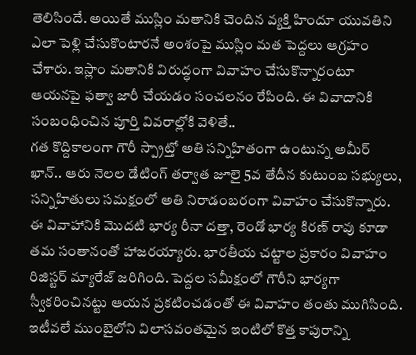తెలిసిందే. అయితే ముస్లిం మతానికి చెందిన వ్యక్తి హిందూ యువతిని ఎలా పెళ్లి చేసుకొంటారనే అంశంపై ముస్లిం మత పెద్దలు ఆగ్రహం చేశారు. ఇస్లాం మతానికి విరుద్ధంగా వివాహం చేసుకొన్నారంటూ ఆయనపై ఫత్వా జారీ చేయడం సంచలనం రేపింది. ఈ వివాదానికి సంబంధించిన పూర్తి వివరాల్లోకి వెళితే..
గత కొద్దికాలంగా గౌరీ స్ప్రాట్తో అతి సన్నిహితంగా ఉంటున్న అమీర్ ఖాన్.. ఆరు నెలల డేటింగ్ తర్వాత జూలై 5వ తేదీన కుటుంబ సభ్యులు, సన్నిహితులు సమక్షంలో అతి నిరాడంబరంగా వివాహం చేసుకొన్నారు. ఈ వివాహానికి మొదటి భార్య రీనా దత్తా, రెండో భార్య కిరణ్ రావు కూడా తమ సంతానంతో హాజరయ్యారు. భారతీయ చట్టాల ప్రకారం వివాహం రిజిస్టర్ మ్యారేజ్ జరిగింది. పెద్దల సమీక్షంలో గౌరీని భార్యగా స్వీకరించినట్టు ఆయన ప్రకటించడంతో ఈ వివాహం తంతు ముగిసింది. ఇటీవలే ముంబైలోని విలాసవంతమైన ఇంటిలో కొత్త కాపురాన్ని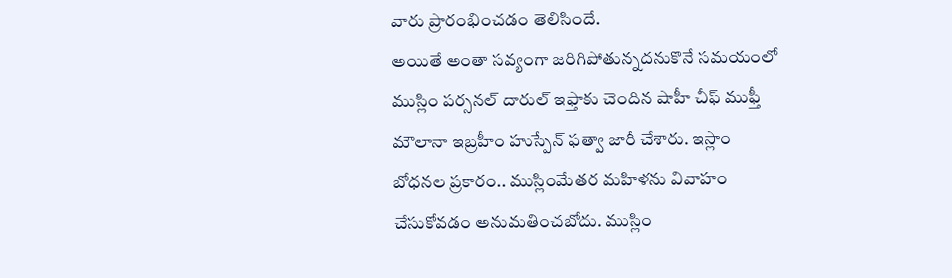వారు ప్రారంభించడం తెలిసిందే.
అయితే అంతా సవ్యంగా జరిగిపోతున్నదనుకొనే సమయంలో ముస్లిం పర్సనల్ దారుల్ ఇఫ్తాకు చెందిన షాహీ చీఫ్ ముఫ్తీ మౌలానా ఇబ్రహీం హుస్పేన్ ఫత్వా జారీ చేశారు. ఇస్లాం బోధనల ప్రకారం.. ముస్లింమేతర మహిళను వివాహం చేసుకోవడం అనుమతించబోదు. ముస్లిం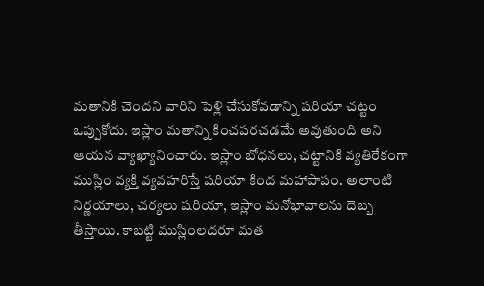మతానికి చెందని వారిని పెళ్లి చేసుకోవడాన్ని షరియా చట్టం ఒప్పుకోదు. ఇస్లాం మతాన్ని కించపరచడమే అవుతుంది అని ఆయన వ్యాఖ్యానించారు. ఇస్లాం బోధనలు, చట్టానికి వ్యతిరేకంగా ముస్లిం వ్యక్తి వ్యవహరిస్తే షరియా కింద మహాపాపం. అలాంటి నిర్ణయాలు, చర్యలు షరియా, ఇస్లాం మనోభావాలను దెబ్బ తీస్తాయి. కాబట్టి ముస్లింలదరూ మత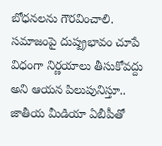బోధనలను గౌరవించాలి. సమాజంపై దుష్ప్రభావం చూపే విధంగా నిర్ణయాలు తీసుకోవద్దు అని ఆయన పిలుపునిస్తూ.. జాతీయ మీడియా ఏబీపీతో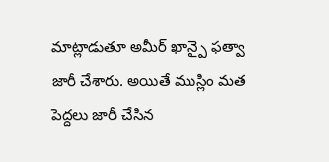మాట్లాడుతూ అమీర్ ఖాన్పై ఫత్వా జారీ చేశారు. అయితే ముస్లిం మత పెద్దలు జారీ చేసిన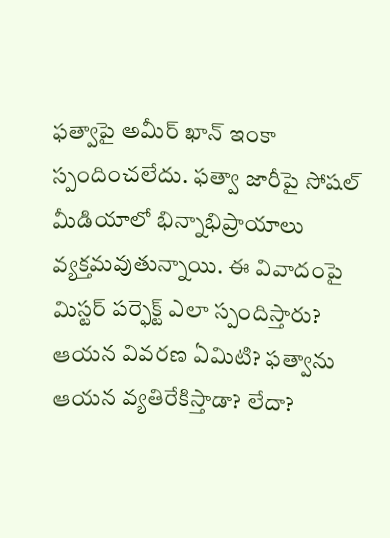ఫత్వాపై అమీర్ ఖాన్ ఇంకా స్పందించలేదు. ఫత్వా జారీపై సోషల్ మీడియాలో భిన్నాభిప్రాయాలు వ్యక్తమవుతున్నాయి. ఈ వివాదంపై మిస్టర్ పర్ఫెక్ట్ ఎలా స్పందిస్తారు? ఆయన వివరణ ఏమిటి? ఫత్వాను ఆయన వ్యతిరేకిస్తాడా? లేదా?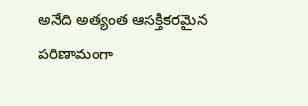అనేది అత్యంత ఆసక్తికరమైన పరిణామంగా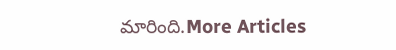మారింది.More Articles